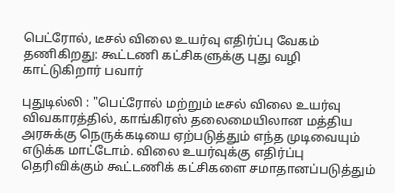பெட்ரோல், டீசல் விலை உயர்வு எதிர்ப்பு வேகம் தணிகிறது: கூட்டணி கட்சிகளுக்கு புது வழி காட்டுகிறார் பவார்

புதுடில்லி : "பெட்ரோல் மற்றும் டீசல் விலை உயர்வு விவகாரத்தில், காங்கிரஸ் தலைமையிலான மத்திய அரசுக்கு நெருக்கடியை ஏற்படுத்தும் எந்த முடிவையும் எடுக்க மாட்டோம். விலை உயர்வுக்கு எதிர்ப்பு தெரிவிக்கும் கூட்டணிக் கட்சிகளை சமாதானப்படுத்தும்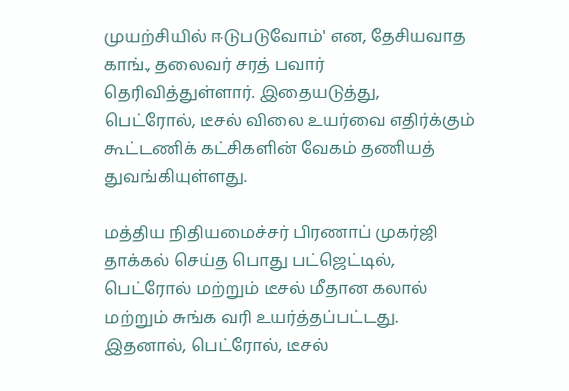முயற்சியில் ஈடுபடுவோம்' என, தேசியவாத காங்., தலைவர் சரத் பவார் தெரிவித்துள்ளார். இதையடுத்து, பெட்ரோல், டீசல் விலை உயர்வை எதிர்க்கும் கூட்டணிக் கட்சிகளின் வேகம் தணியத் துவங்கியுள்ளது.

மத்திய நிதியமைச்சர் பிரணாப் முகர்ஜி தாக்கல் செய்த பொது பட்ஜெட்டில், பெட்ரோல் மற்றும் டீசல் மீதான கலால் மற்றும் சுங்க வரி உயர்த்தப்பட்டது. இதனால், பெட்ரோல், டீசல்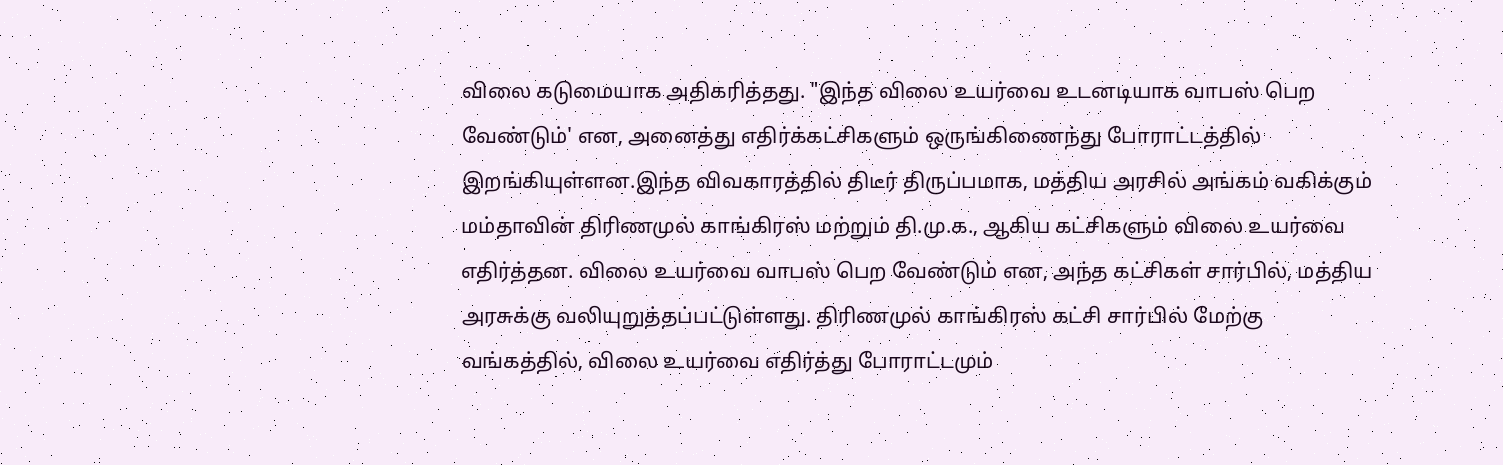விலை கடுமையாக அதிகரித்தது. "இந்த விலை உயர்வை உடனடியாக வாபஸ் பெற வேண்டும்' என, அனைத்து எதிர்க்கட்சிகளும் ஒருங்கிணைந்து போராட்டத்தில் இறங்கியுள்ளன.இந்த விவகாரத்தில் திடீர் திருப்பமாக, மத்திய அரசில் அங்கம் வகிக்கும் மம்தாவின் திரிணமுல் காங்கிரஸ் மற்றும் தி.மு.க., ஆகிய கட்சிகளும் விலை உயர்வை எதிர்த்தன. விலை உயர்வை வாபஸ் பெற வேண்டும் என, அந்த கட்சிகள் சார்பில், மத்திய அரசுக்கு வலியுறுத்தப்பட்டுள்ளது. திரிணமுல் காங்கிரஸ் கட்சி சார்பில் மேற்கு வங்கத்தில், விலை உயர்வை எதிர்த்து போராட்டமும்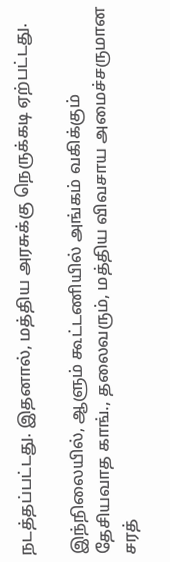நடத்தப்பட்டது. இதனால், மத்திய அரசுக்கு நெருக்கடி ஏற்பட்டது.

இந்நிலையில், ஆளும் கூட்டணியில் அங்கம் வகிக்கும் தேசியவாத காங்., தலைவரும், மத்திய விவசாய அமைச்சருமான சரத்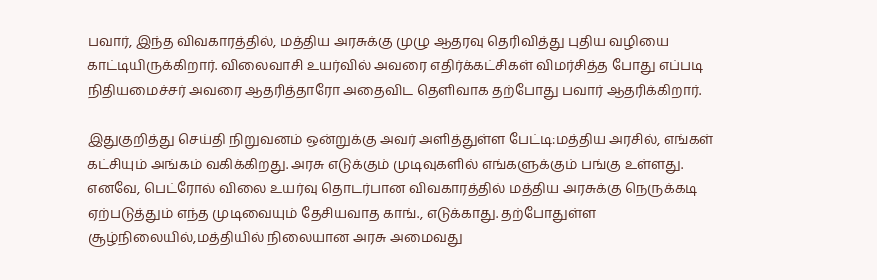பவார், இந்த விவகாரத்தில், மத்திய அரசுக்கு முழு ஆதரவு தெரிவித்து புதிய வழியை காட்டியிருக்கிறார். விலைவாசி உயர்வில் அவரை எதிர்க்கட்சிகள் விமர்சித்த போது எப்படி நிதியமைச்சர் அவரை ஆதரித்தாரோ அதைவிட தெளிவாக தற்போது பவார் ஆதரிக்கிறார்.

இதுகுறித்து செய்தி நிறுவனம் ஒன்றுக்கு அவர் அளித்துள்ள பேட்டி:மத்திய அரசில், எங்கள் கட்சியும் அங்கம் வகிக்கிறது. அரசு எடுக்கும் முடிவுகளில் எங்களுக்கும் பங்கு உள்ளது. எனவே, பெட்ரோல் விலை உயர்வு தொடர்பான விவகாரத்தில் மத்திய அரசுக்கு நெருக்கடி ஏற்படுத்தும் எந்த முடிவையும் தேசியவாத காங்., எடுக்காது. தற்போதுள்ள சூழ்நிலையில்,மத்தியில் நிலையான அரசு அமைவது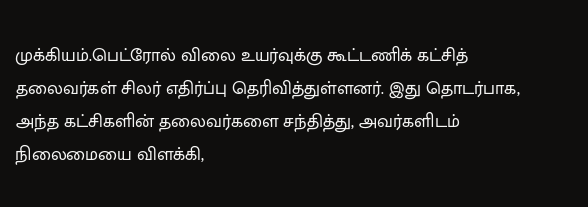முக்கியம்.பெட்ரோல் விலை உயர்வுக்கு கூட்டணிக் கட்சித் தலைவர்கள் சிலர் எதிர்ப்பு தெரிவித்துள்ளனர். இது தொடர்பாக, அந்த கட்சிகளின் தலைவர்களை சந்தித்து, அவர்களிடம் நிலைமையை விளக்கி,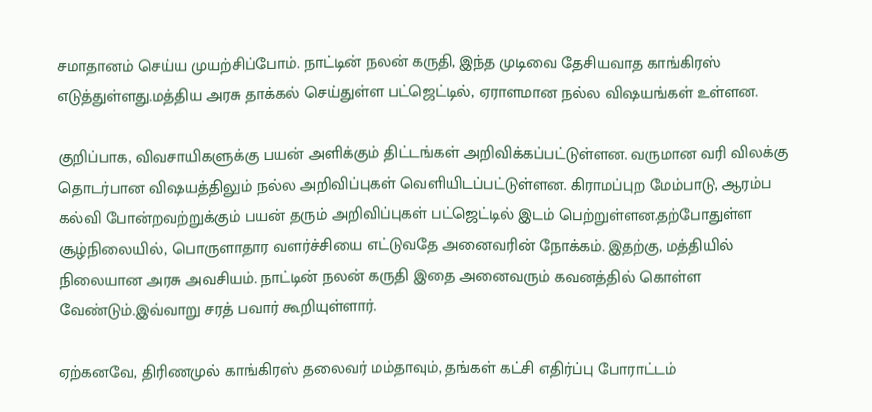சமாதானம் செய்ய முயற்சிப்போம். நாட்டின் நலன் கருதி, இந்த முடிவை தேசியவாத காங்கிரஸ் எடுத்துள்ளது.மத்திய அரசு தாக்கல் செய்துள்ள பட்ஜெட்டில், ஏராளமான நல்ல விஷயங்கள் உள்ளன.

குறிப்பாக, விவசாயிகளுக்கு பயன் அளிக்கும் திட்டங்கள் அறிவிக்கப்பட்டுள்ளன. வருமான வரி விலக்கு தொடர்பான விஷயத்திலும் நல்ல அறிவிப்புகள் வெளியிடப்பட்டுள்ளன. கிராமப்புற மேம்பாடு, ஆரம்ப கல்வி போன்றவற்றுக்கும் பயன் தரும் அறிவிப்புகள் பட்ஜெட்டில் இடம் பெற்றுள்ளன.தற்போதுள்ள சூழ்நிலையில், பொருளாதார வளர்ச்சியை எட்டுவதே அனைவரின் நோக்கம். இதற்கு, மத்தியில் நிலையான அரசு அவசியம். நாட்டின் நலன் கருதி இதை அனைவரும் கவனத்தில் கொள்ள வேண்டும்.இவ்வாறு சரத் பவார் கூறியுள்ளார்.

ஏற்கனவே, திரிணமுல் காங்கிரஸ் தலைவர் மம்தாவும், தங்கள் கட்சி எதிர்ப்பு போராட்டம்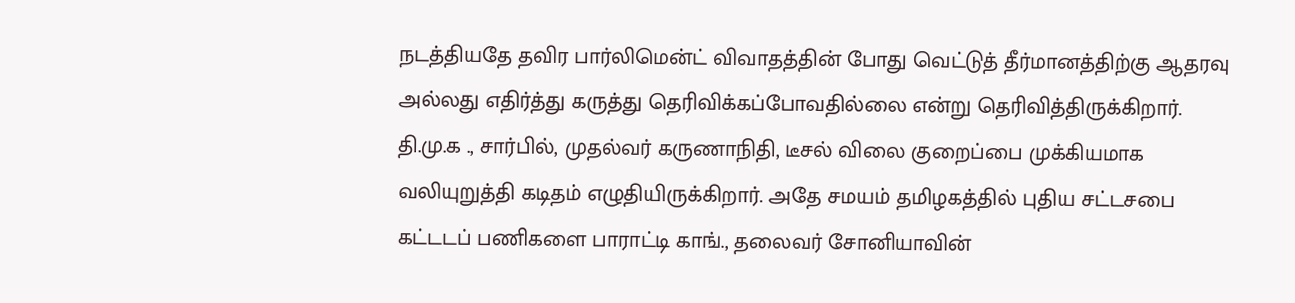நடத்தியதே தவிர பார்லிமென்ட் விவாதத்தின் போது வெட்டுத் தீர்மானத்திற்கு ஆதரவு அல்லது எதிர்த்து கருத்து தெரிவிக்கப்போவதில்லை என்று தெரிவித்திருக்கிறார். தி.மு.க ., சார்பில், முதல்வர் கருணாநிதி, டீசல் விலை குறைப்பை முக்கியமாக வலியுறுத்தி கடிதம் எழுதியிருக்கிறார். அதே சமயம் தமிழகத்தில் புதிய சட்டசபை கட்டடப் பணிகளை பாராட்டி காங்., தலைவர் சோனியாவின்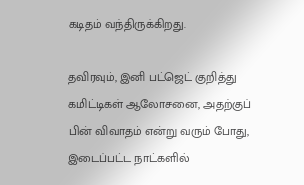கடிதம் வந்திருக்கிறது.

தவிரவும், இனி பட்ஜெட் குறித்து கமிட்டிகள் ஆலோசனை, அதற்குப் பின் விவாதம் என்று வரும் போது, இடைப்பட்ட நாட்களில்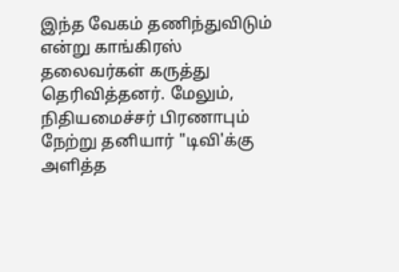இந்த வேகம் தணிந்துவிடும் என்று காங்கிரஸ் தலைவர்கள் கருத்து தெரிவித்தனர். மேலும், நிதியமைச்சர் பிரணாபும் நேற்று தனியார் "டிவி'க்கு அளித்த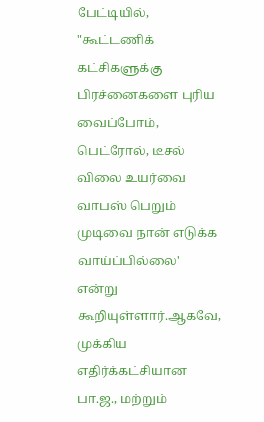பேட்டியில், "கூட்டணிக் கட்சிகளுக்கு பிரச்னைகளை புரிய வைப்போம், பெட்ரோல், டீசல் விலை உயர்வை வாபஸ் பெறும் முடிவை நான் எடுக்க வாய்ப்பில்லை' என்று கூறியுள்ளார்.ஆகவே, முக்கிய எதிர்க்கட்சியான பா.ஜ., மற்றும்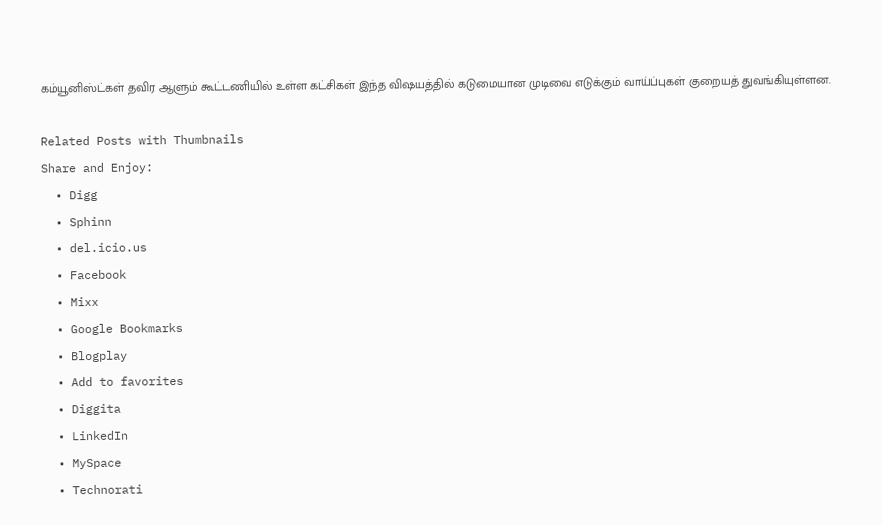கம்யூனிஸ்ட்கள் தவிர ஆளும் கூட்டணியில் உள்ள கட்சிகள் இந்த விஷயத்தில் கடுமையான முடிவை எடுக்கும் வாய்ப்புகள் குறையத் துவங்கியுள்ளன.

Related Posts with Thumbnails
Share and Enjoy:
  • Digg
  • Sphinn
  • del.icio.us
  • Facebook
  • Mixx
  • Google Bookmarks
  • Blogplay
  • Add to favorites
  • Diggita
  • LinkedIn
  • MySpace
  • Technorati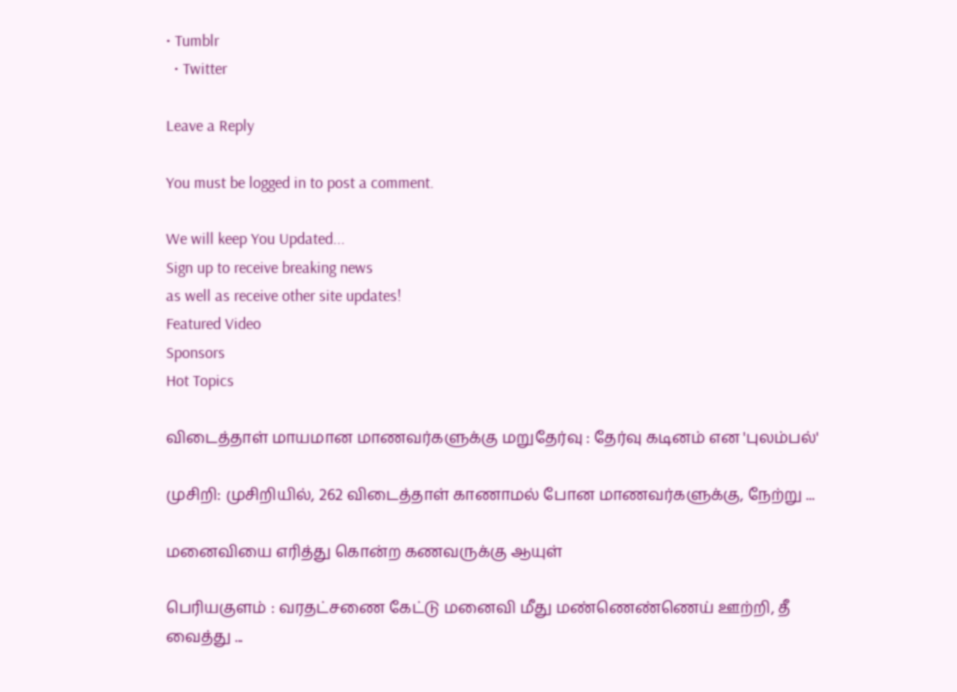• Tumblr
  • Twitter

Leave a Reply

You must be logged in to post a comment.

We will keep You Updated...
Sign up to receive breaking news
as well as receive other site updates!
Featured Video
Sponsors
Hot Topics

விடைத்தாள் மாயமான மாணவர்களுக்கு மறுதேர்வு : தேர்வு கடினம் என 'புலம்பல்'

முசிறி: முசிறியில், 262 விடைத்தாள் காணாமல் போன மாணவர்களுக்கு, நேற்று ...

மனைவியை எரித்து கொன்ற கணவருக்கு ஆயுள்

பெரியகுளம் : வரதட்சணை கேட்டு மனைவி மீது மண்ணெண்ணெய் ஊற்றி, தீ வைத்து ...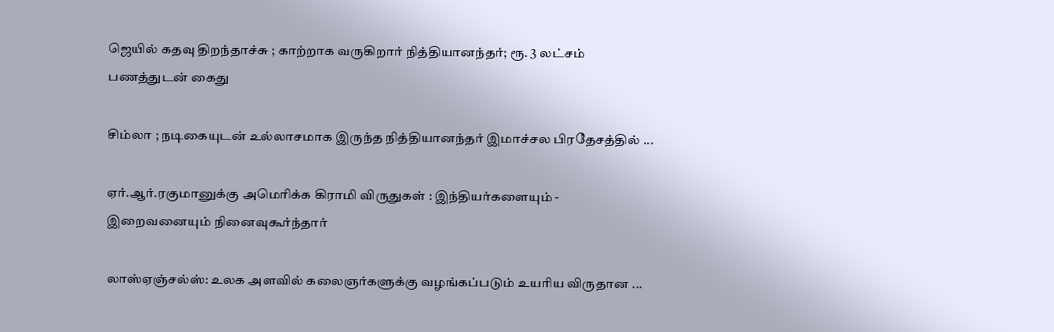ஜெயில் கதவு திறந்தாச்சு ; காற்றாக வருகிறார் நித்தியானந்தர்; ரூ. 3 லட்சம் பணத்துடன் கைது

சிம்லா ; நடிகையுடன் உல்லாசமாக இருந்த நித்தியானந்தர் இமாச்சல பிரதேசத்தில் ...

ஏர்.ஆர்.ரகுமானுக்கு அமெரிக்க கிராமி விருதுகள் : இந்தியர்களையும் - இறைவனையும் நினைவுகூர்ந்தார்

லாஸ்ஏஞ்சல்ஸ்: உலக அளவில் கலைஞர்களுக்கு வழங்கப்படும் உயரிய விருதான ...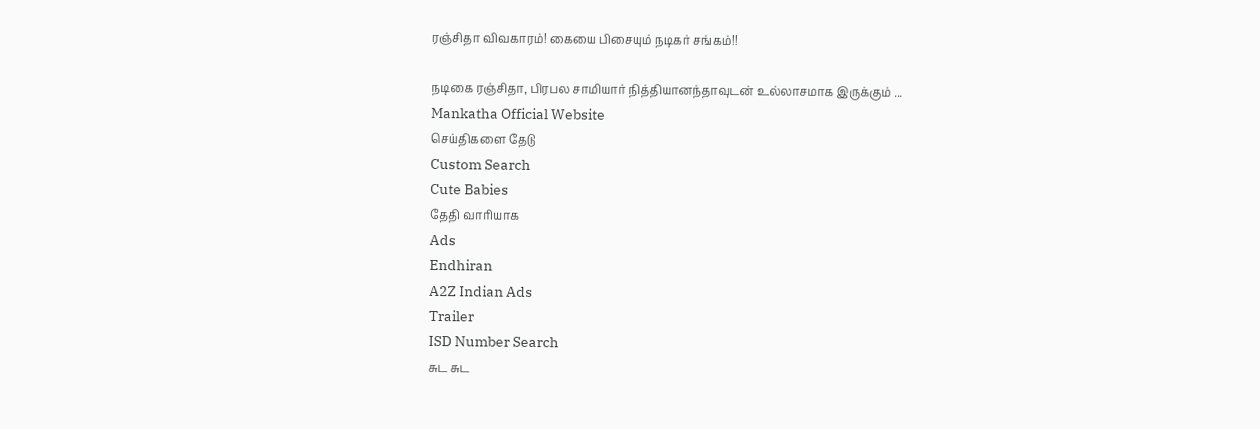ரஞ்சிதா விவகாரம்! கையை பிசையும் நடிகர் சங்கம்!!

நடிகை ரஞ்சிதா, பிரபல சாமியார் நித்தியானந்தாவுடன் உல்லாசமாக இருக்கும் ...
Mankatha Official Website
செய்திகளை தேடு
Custom Search
Cute Babies
தேதி வாரியாக
Ads
Endhiran
A2Z Indian Ads
Trailer
ISD Number Search
சுட சுட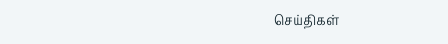செய்திகள்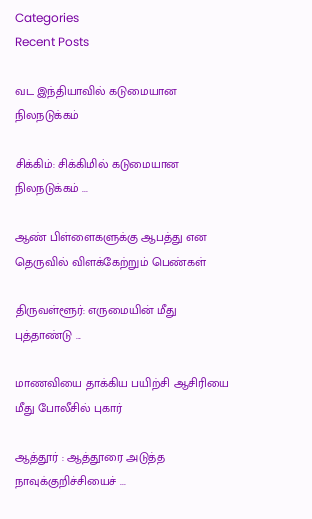Categories
Recent Posts

வட இந்தியாவில் கடுமையான நிலநடுக்கம்

சிக்கிம்: சிக்கிமில் கடுமையான நிலநடுக்கம் ...

ஆண் பிள்ளைகளுக்கு ஆபத்து என தெருவில் விளக்கேற்றும் பெண்கள்

திருவள்ளூர்: எருமையின் மீது புத்தாண்டு ...

மாணவியை தாக்கிய பயிற்சி ஆசிரியை மீது போலீசில் புகார்

ஆத்தூர் : ஆத்தூரை அடுத்த நாவுக்குறிச்சியைச் ...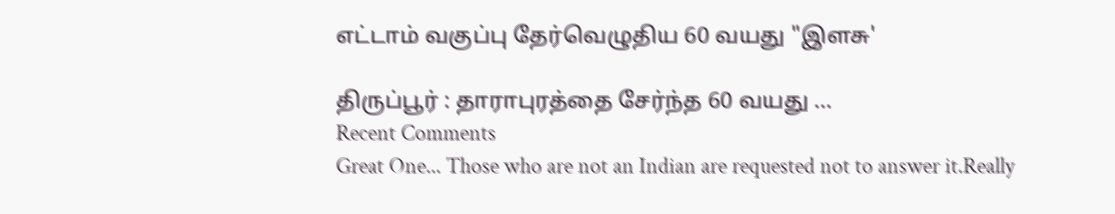எட்டாம் வகுப்பு தேர்வெழுதிய 60 வயது "இளசு'

திருப்பூர் : தாராபுரத்தை சேர்ந்த 60 வயது ...
Recent Comments
Great One... Those who are not an Indian are requested not to answer it.Really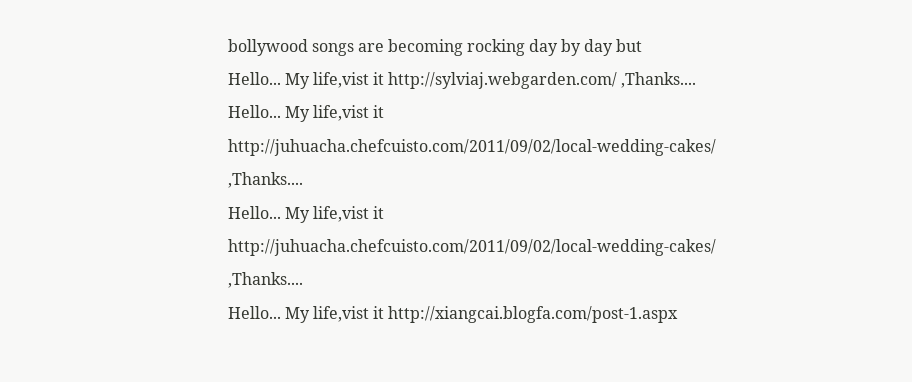bollywood songs are becoming rocking day by day but
Hello... My life,vist it http://sylviaj.webgarden.com/ ,Thanks....
Hello... My life,vist it http://juhuacha.chefcuisto.com/2011/09/02/local-wedding-cakes/ ,Thanks....
Hello... My life,vist it http://juhuacha.chefcuisto.com/2011/09/02/local-wedding-cakes/ ,Thanks....
Hello... My life,vist it http://xiangcai.blogfa.com/post-1.aspx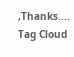,Thanks....
Tag Cloud